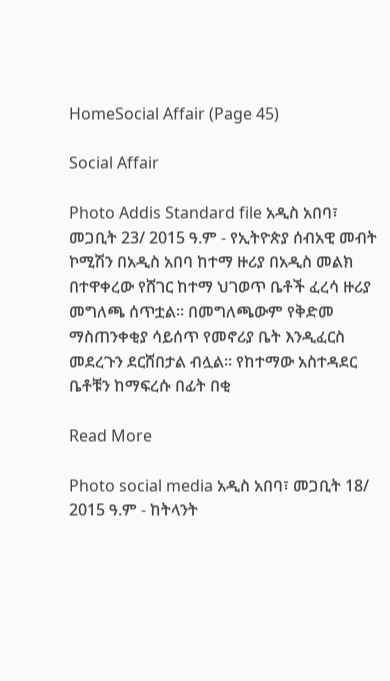HomeSocial Affair (Page 45)

Social Affair

Photo Addis Standard file አዲስ አበባ፣ መጋቢት 23/ 2015 ዓ.ም - የኢትዮጵያ ሰብአዊ መብት ኮሚሽን በአዲስ አበባ ከተማ ዙሪያ በአዲስ መልክ በተዋቀረው የሸገር ከተማ ህገወጥ ቤቶች ፈረሳ ዙሪያ መግለጫ ሰጥቷል። በመግለጫውም የቅድመ ማስጠንቀቂያ ሳይሰጥ የመኖሪያ ቤት እንዲፈርስ መደረጉን ደርሸበታል ብሏል። የከተማው አስተዳደር ቤቶቹን ከማፍረሱ በፊት በቂ

Read More

Photo social media አዲስ አበባ፣ መጋቢት 18/ 2015 ዓ.ም - ከትላንት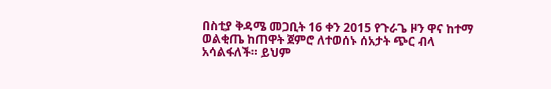በስቲያ ቅዳሜ መጋቢት 16 ቀን 2015 የጉራጌ ዞን ዋና ከተማ ወልቂጤ ከጠዋት ጀምሮ ለተወሰኑ ሰአታት ጭር ብላ አሳልፋለች። ይህም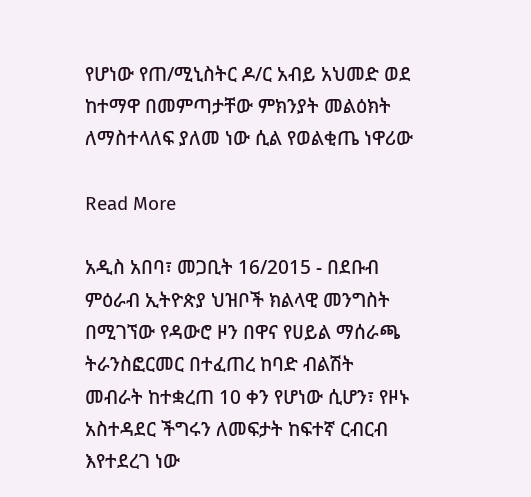የሆነው የጠ/ሚኒስትር ዶ/ር አብይ አህመድ ወደ ከተማዋ በመምጣታቸው ምክንያት መልዕክት ለማስተላለፍ ያለመ ነው ሲል የወልቂጤ ነዋሪው

Read More

አዲስ አበባ፣ መጋቢት 16/2015 - በደቡብ ምዕራብ ኢትዮጵያ ህዝቦች ክልላዊ መንግስት በሚገኘው የዳውሮ ዞን በዋና የሀይል ማሰራጫ ትራንስፎርመር በተፈጠረ ከባድ ብልሽት መብራት ከተቋረጠ 10 ቀን የሆነው ሲሆን፣ የዞኑ አስተዳደር ችግሩን ለመፍታት ከፍተኛ ርብርብ እየተደረገ ነው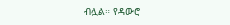ብሏል። የዳውሮ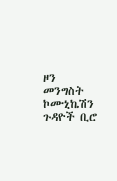ዞን መንግስት ኮሙኒኬሽን ጉዳዮች ቢሮ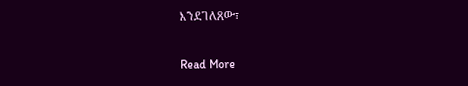እንደገለጸው፣

Read More